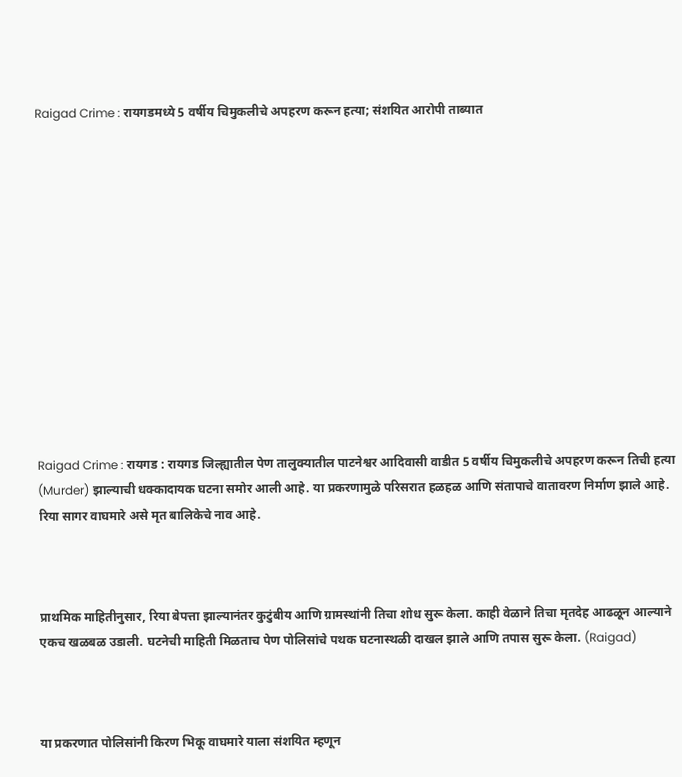Raigad Crime : रायगडमध्ये 5 वर्षीय चिमुकलीचे अपहरण करून हत्या; संशयित आरोपी ताब्यात













Raigad Crime : रायगड : रायगड जिल्ह्यातील पेण तालुक्यातील पाटनेश्वर आदिवासी वाडीत 5 वर्षीय चिमुकलीचे अपहरण करून तिची हत्या (Murder) झाल्याची धक्कादायक घटना समोर आली आहे. या प्रकरणामुळे परिसरात हळहळ आणि संतापाचे वातावरण निर्माण झाले आहे. रिया सागर वाघमारे असे मृत बालिकेचे नाव आहे.



प्राथमिक माहितीनुसार, रिया बेपत्ता झाल्यानंतर कुटुंबीय आणि ग्रामस्थांनी तिचा शोध सुरू केला. काही वेळाने तिचा मृतदेह आढळून आल्याने एकच खळबळ उडाली. घटनेची माहिती मिळताच पेण पोलिसांचे पथक घटनास्थळी दाखल झाले आणि तपास सुरू केला. (Raigad)



या प्रकरणात पोलिसांनी किरण भिकू वाघमारे याला संशयित म्हणून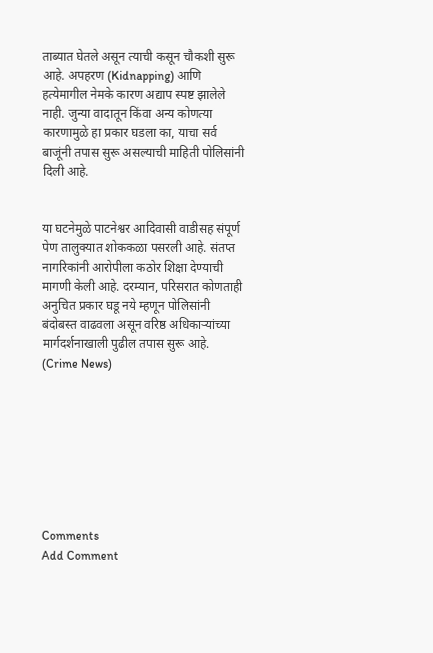ताब्यात घेतले असून त्याची कसून चौकशी सुरू आहे. अपहरण (Kidnapping) आणि हत्येमागील नेमके कारण अद्याप स्पष्ट झालेले नाही. जुन्या वादातून किंवा अन्य कोणत्या कारणामुळे हा प्रकार घडला का, याचा सर्व बाजूंनी तपास सुरू असल्याची माहिती पोलिसांनी दिली आहे.


या घटनेमुळे पाटनेश्वर आदिवासी वाडीसह संपूर्ण पेण तालुक्यात शोककळा पसरली आहे. संतप्त नागरिकांनी आरोपीला कठोर शिक्षा देण्याची मागणी केली आहे. दरम्यान, परिसरात कोणताही अनुचित प्रकार घडू नये म्हणून पोलिसांनी बंदोबस्त वाढवला असून वरिष्ठ अधिकाऱ्यांच्या मार्गदर्शनाखाली पुढील तपास सुरू आहे. (Crime News)








Comments
Add Comment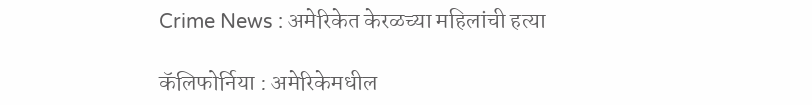Crime News : अमेरिकेत केरळच्या महिलांची हत्या

कॅलिफोर्निया : अमेरिकेमधील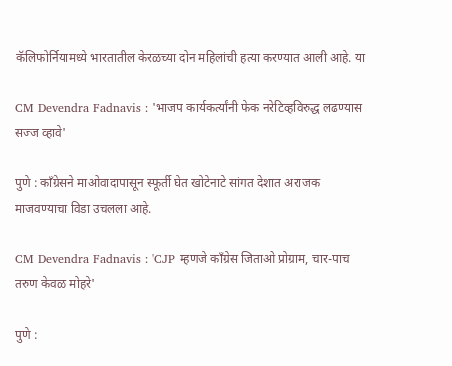कॅलिफोर्नियामध्ये भारतातील केरळच्या दोन महिलांची हत्या करण्यात आली आहे. या

CM Devendra Fadnavis : 'भाजप कार्यकर्त्यांनी फेक नरेटिव्हविरुद्ध लढण्यास सज्ज व्हावे'

पुणे : काँग्रेसने माओवादापासून स्फूर्ती घेत खोटेनाटे सांगत देशात अराजक माजवण्याचा विडा उचलला आहे.

CM Devendra Fadnavis : 'CJP म्हणजे काँग्रेस जिताओ प्रोग्राम, चार-पाच तरुण केवळ मोहरे'

पुणे :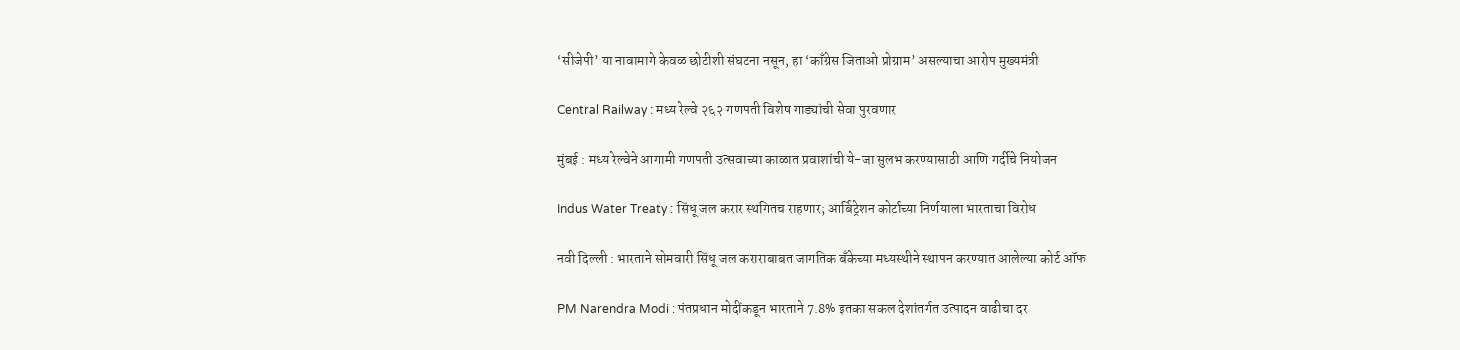‘सीजेपी’ या नावामागे केवळ छोटीशी संघटना नसून, हा ‘काँग्रेस जिताओ प्रोग्राम’ असल्याचा आरोप मुख्यमंत्री

Central Railway : मध्य रेल्वे २६२ गणपती विशेष गाड्यांची सेवा पुरवणार

मुंबई : मध्य रेल्वेने आगामी गणपती उत्सवाच्या काळात प्रवाशांची ये-जा सुलभ करण्यासाठी आणि गर्दीचे नियोजन

Indus Water Treaty : सिंधू जल करार स्थगितच राहणार; आर्बिट्रेशन कोर्टाच्या निर्णयाला भारताचा विरोध

नवी दिल्ली : भारताने सोमवारी सिंधू जल कराराबाबत जागतिक बँकेच्या मध्यस्थीने स्थापन करण्यात आलेल्या कोर्ट ऑफ

PM Narendra Modi : पंतप्रधान मोदींकडून भारताने 7.8% इतका सकल देशांतर्गत उत्पादन वाढीचा दर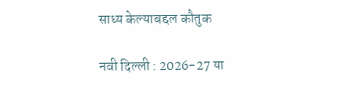साध्य केल्याबद्दल कौतुक

नवी दिल्ली : 2026-27 या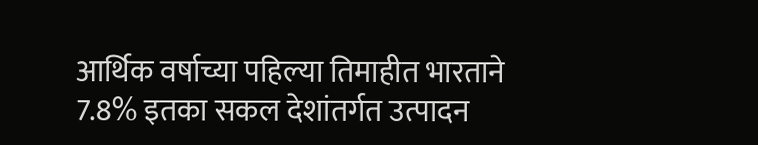आर्थिक वर्षाच्या पहिल्या तिमाहीत भारताने 7.8% इतका सकल देशांतर्गत उत्पादन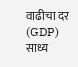वाढीचा दर (GDP) साध्य